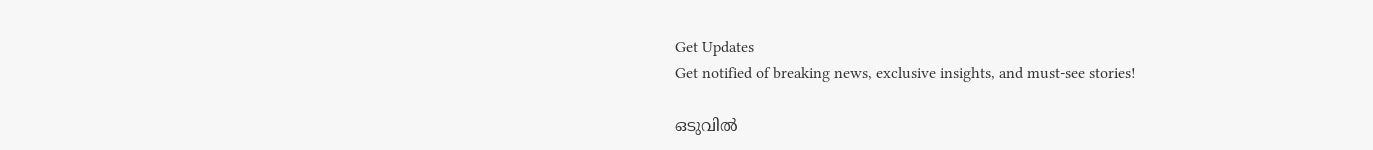Get Updates
Get notified of breaking news, exclusive insights, and must-see stories!

ഒടുവില്‍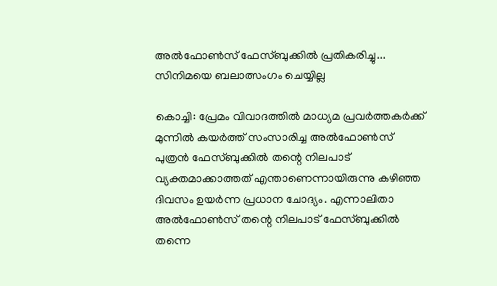അല്‍ഫോണ്‍സ് ഫേസ്ബുക്കില്‍ പ്രതികരിച്ചു... സിനിമയെ ബലാത്സംഗം ചെയ്യില്ല

കൊച്ചി: പ്രേമം വിവാദത്തില്‍ മാധ്യമ പ്രവര്‍ത്തകര്‍ക്ക് മുന്നില്‍ കയര്‍ത്ത് സംസാരിച്ച അല്‍ഫോണ്‍സ് പുത്രന്‍ ഫേസ്ബുക്കില്‍ തന്റെ നിലപാട് വ്യക്തമാക്കാത്തത് എന്താണെന്നായിരുന്നു കഴിഞ്ഞ ദിവസം ഉയര്‍ന്ന പ്രധാന ചോദ്യം. എന്നാലിതാ അല്‍ഫോണ്‍സ് തന്റെ നിലപാട് ഫേസ്ബുക്കില്‍ തന്നെ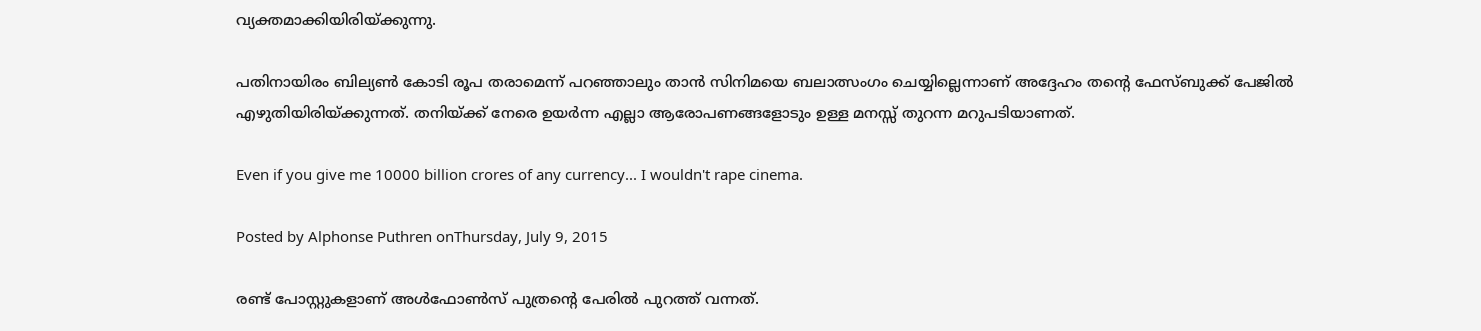വ്യക്തമാക്കിയിരിയ്ക്കുന്നു.

പതിനായിരം ബില്യണ്‍ കോടി രൂപ തരാമെന്ന് പറഞ്ഞാലും താന്‍ സിനിമയെ ബലാത്സംഗം ചെയ്യില്ലെന്നാണ് അദ്ദേഹം തന്റെ ഫേസ്ബുക്ക് പേജില്‍ എഴുതിയിരിയ്ക്കുന്നത്. തനിയ്ക്ക് നേരെ ഉയര്‍ന്ന എല്ലാ ആരോപണങ്ങളോടും ഉള്ള മനസ്സ് തുറന്ന മറുപടിയാണത്.

Even if you give me 10000 billion crores of any currency... I wouldn't rape cinema.

Posted by Alphonse Puthren onThursday, July 9, 2015

രണ്ട് പോസ്റ്റുകളാണ് അള്‍ഫോണ്‍സ് പുത്രന്റെ പേരില്‍ പുറത്ത് വന്നത്.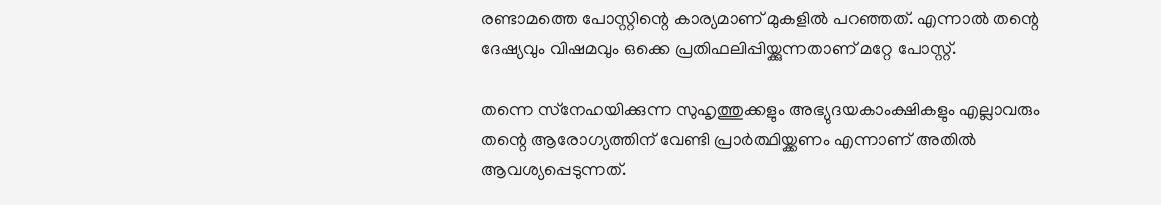രണ്ടാമത്തെ പോസ്റ്റിന്റെ കാര്യമാണ് മുകളില്‍ പറഞ്ഞത്. എന്നാല്‍ തന്റെ ദേഷ്യവും വിഷമവും ഒക്കെ പ്രതിഫലിപ്പിയ്ക്കുന്നതാണ് മറ്റേ പോസ്റ്റ്.

തന്നെ സ്‌നേഹയിക്കുന്ന സുഹൃത്തുക്കളും അഭ്യുദയകാംക്ഷികളും എല്ലാവരും തന്റെ ആരോഗ്യത്തിന് വേണ്ടി പ്രാര്‍ത്ഥിയ്ക്കണം എന്നാണ് അതില്‍ ആവശ്യപ്പെടുന്നത്.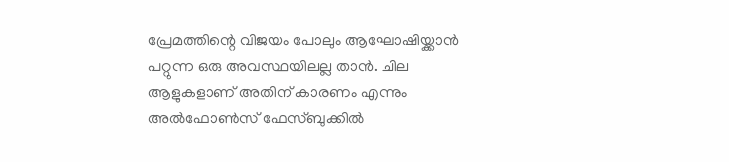പ്രേമത്തിന്റെ വിജയം പോലും ആഘോഷിയ്ക്കാന്‍ പറ്റുന്ന ഒരു അവസ്ഥയിലല്ല താന്‍. ചില ആളുകളാണ് അതിന് കാരണം എന്നും അല്‍ഫോണ്‍സ് ഫേസ്ബുക്കില്‍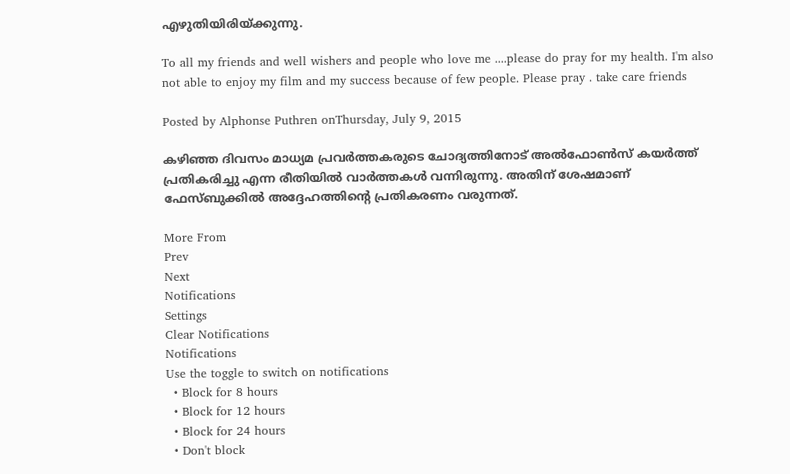എഴുതിയിരിയ്ക്കുന്നു.

To all my friends and well wishers and people who love me ....please do pray for my health. I'm also not able to enjoy my film and my success because of few people. Please pray . take care friends

Posted by Alphonse Puthren onThursday, July 9, 2015

കഴിഞ്ഞ ദിവസം മാധ്യമ പ്രവര്‍ത്തകരുടെ ചോദ്യത്തിനോട് അല്‍ഫോണ്‍സ് കയര്‍ത്ത് പ്രതികരിച്ചു എന്ന രീതിയില്‍ വാര്‍ത്തകള്‍ വന്നിരുന്നു. അതിന് ശേഷമാണ് ഫേസ്ബുക്കില്‍ അദ്ദേഹത്തിന്റെ പ്രതികരണം വരുന്നത്.

More From
Prev
Next
Notifications
Settings
Clear Notifications
Notifications
Use the toggle to switch on notifications
  • Block for 8 hours
  • Block for 12 hours
  • Block for 24 hours
  • Don't block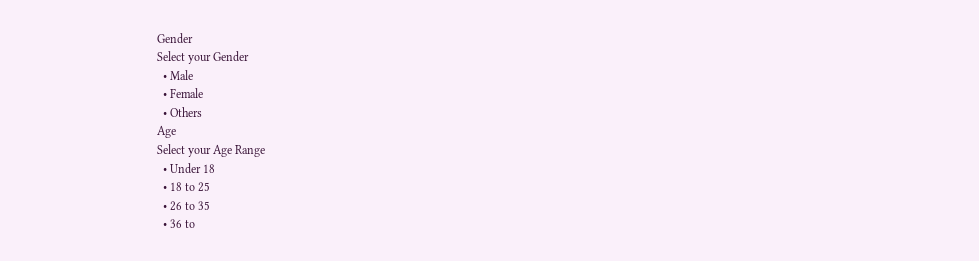Gender
Select your Gender
  • Male
  • Female
  • Others
Age
Select your Age Range
  • Under 18
  • 18 to 25
  • 26 to 35
  • 36 to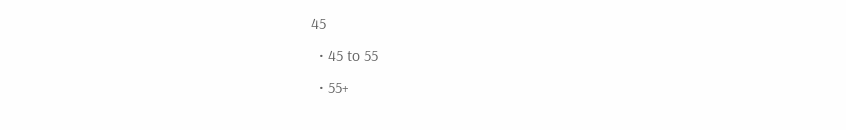45
  • 45 to 55
  • 55+